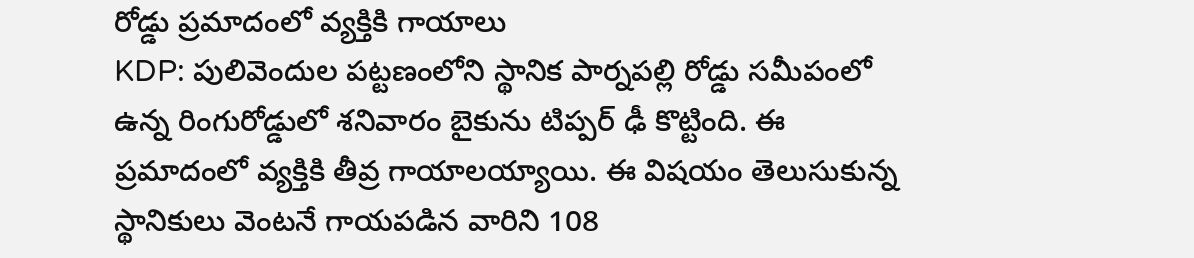రోడ్డు ప్రమాదంలో వ్యక్తికి గాయాలు
KDP: పులివెందుల పట్టణంలోని స్థానిక పార్నపల్లి రోడ్డు సమీపంలో ఉన్న రింగురోడ్డులో శనివారం బైకును టిప్పర్ ఢీ కొట్టింది. ఈ ప్రమాదంలో వ్యక్తికి తీవ్ర గాయాలయ్యాయి. ఈ విషయం తెలుసుకున్న స్థానికులు వెంటనే గాయపడిన వారిని 108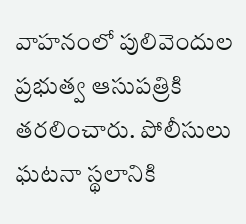వాహనంలో పులివెందుల ప్రభుత్వ ఆసుపత్రికి తరలించారు. పోలీసులు ఘటనా స్థలానికి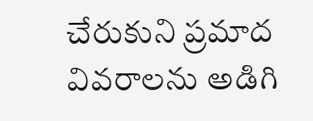చేరుకుని ప్రమాద వివరాలను అడిగి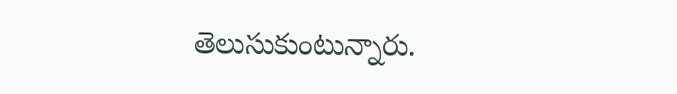తెలుసుకుంటున్నారు.